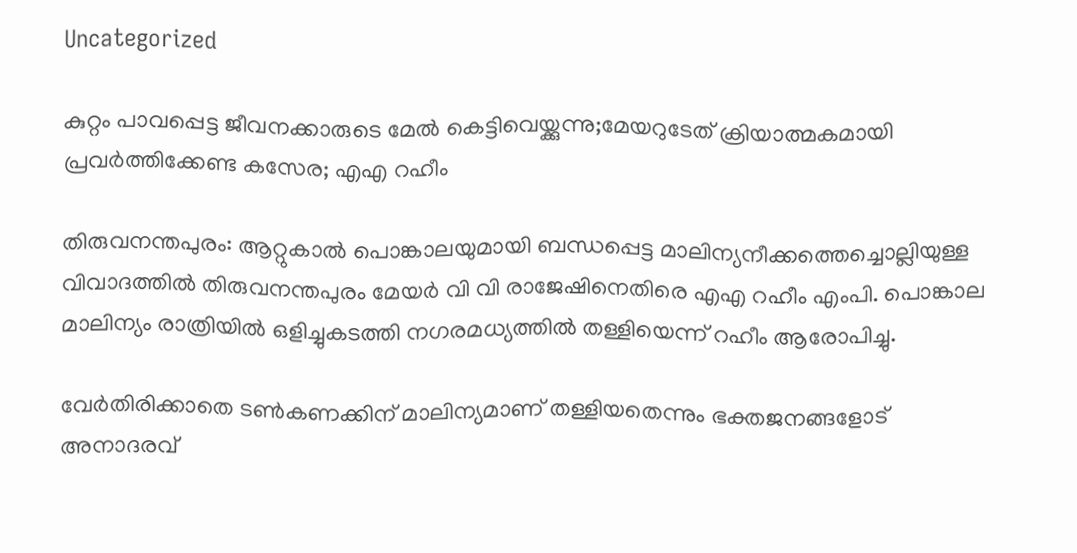Uncategorized

കുറ്റം പാവപ്പെട്ട ജീവനക്കാരുടെ മേൽ കെട്ടിവെയ്ക്കുന്നു;മേയറുടേത് ക്രിയാത്മകമായി പ്രവർത്തിക്കേണ്ട കസേര; എഎ റഹീം

തിരുവനന്തപുരം: ആറ്റുകാൽ പൊങ്കാലയുമായി ബന്ധപ്പെട്ട മാലിന്യനീക്കത്തെച്ചൊല്ലിയുള്ള വിവാദത്തിൽ തിരുവനന്തപുരം മേയർ വി വി രാജേഷിനെതിരെ എഎ റഹീം എംപി. പൊങ്കാല മാലിന്യം രാത്രിയിൽ ഒളിച്ചുകടത്തി നഗരമധ്യത്തിൽ തള്ളിയെന്ന് റഹീം ആരോപിച്ചു.

വേർതിരിക്കാതെ ടൺകണക്കിന് മാലിന്യമാണ് തള്ളിയതെന്നും ഭക്തജനങ്ങളോട് അനാദരവ്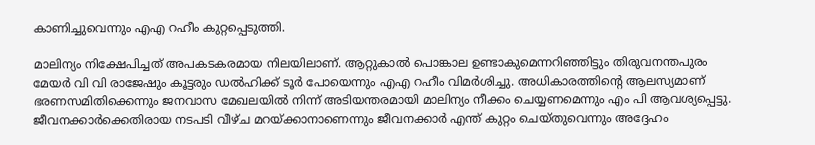കാണിച്ചുവെന്നും എഎ റഹീം കുറ്റപ്പെടുത്തി.

മാലിന്യം നിക്ഷേപിച്ചത് അപകടകരമായ നിലയിലാണ്. ആറ്റുകാൽ പൊങ്കാല ഉണ്ടാകുമെന്നറിഞ്ഞിട്ടും തിരുവനന്തപുരം മേയർ വി വി രാജേഷും കൂട്ടരും ഡൽഹിക്ക് ടൂർ പോയെന്നും എഎ റഹീം വിമർശിച്ചു. അധികാരത്തിന്റെ ആലസ്യമാണ് ഭരണസമിതിക്കെന്നും ജനവാസ മേഖലയിൽ നിന്ന് അടിയന്തരമായി മാലിന്യം നീക്കം ചെയ്യണമെന്നും എം പി ആവശ്യപ്പെട്ടു. ജീവനക്കാർക്കെതിരായ നടപടി വീഴ്ച മറയ്ക്കാനാണെന്നും ജീവനക്കാർ എന്ത് കുറ്റം ചെയ്തുവെന്നും അദ്ദേഹം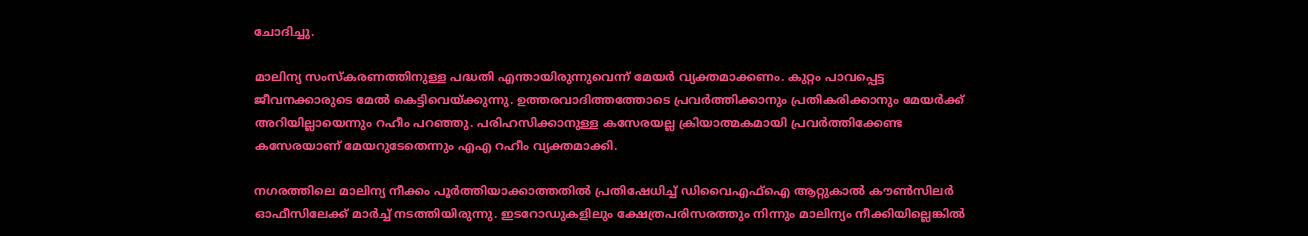ചോദിച്ചു.

മാലിന്യ സംസ്കരണത്തിനുള്ള പദ്ധതി എന്തായിരുന്നുവെന്ന് മേയർ വ്യക്തമാക്കണം. കുറ്റം പാവപ്പെട്ട ജീവനക്കാരുടെ മേൽ കെട്ടിവെയ്ക്കുന്നു. ഉത്തരവാദിത്തത്തോടെ പ്രവർത്തിക്കാനും പ്രതികരിക്കാനും മേയർക്ക് അറിയില്ലായെന്നും റഹീം പറഞ്ഞു. പരിഹസിക്കാനുള്ള കസേരയല്ല ക്രിയാത്മകമായി പ്രവർത്തിക്കേണ്ട കസേരയാണ് മേയറുടേതെന്നും എഎ റഹീം വ്യക്തമാക്കി.

നഗരത്തിലെ മാലിന്യ നീക്കം പൂർത്തിയാക്കാത്തതിൽ പ്രതിഷേധിച്ച് ഡിവൈഎഫ്ഐ ആറ്റുകാൽ കൗൺസിലർ ഓഫീസിലേക്ക് മാർച്ച് നടത്തിയിരുന്നു. ഇടറോഡുകളിലും ക്ഷേത്രപരിസരത്തും നിന്നും മാലിന്യം നീക്കിയില്ലെങ്കിൽ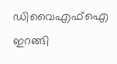ഡിവൈഎഫ്ഐ ഇറങ്ങി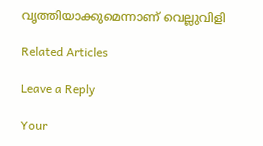വൃത്തിയാക്കുമെന്നാണ് വെല്ലുവിളി

Related Articles

Leave a Reply

Your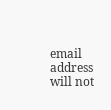email address will not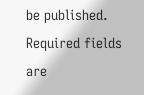be published. Required fields are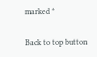marked *

Back to top button